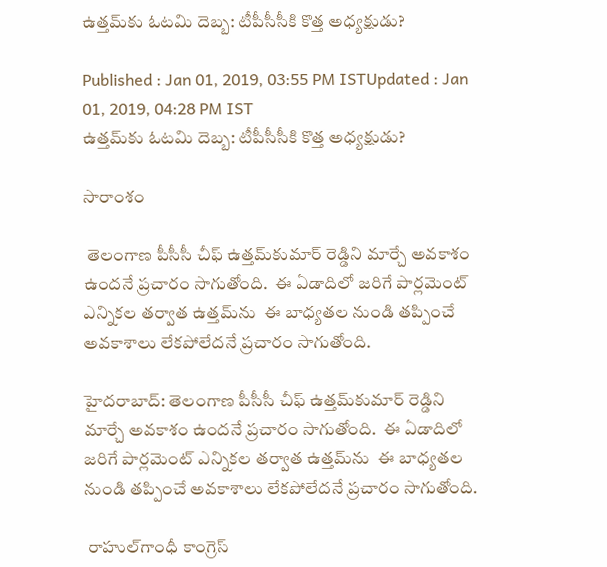ఉత్తమ్‌కు ఓటమి దెబ్బ: టీపీసీసీకి కొత్త అధ్యక్షుడు?

Published : Jan 01, 2019, 03:55 PM ISTUpdated : Jan 01, 2019, 04:28 PM IST
ఉత్తమ్‌కు ఓటమి దెబ్బ: టీపీసీసీకి కొత్త అధ్యక్షుడు?

సారాంశం

 తెలంగాణ పీసీసీ చీఫ్‌‌ ఉత్తమ్‌కుమార్ రెడ్డిని మార్చే అవకాశం ఉందనే ప్రచారం సాగుతోంది.  ఈ ఏడాదిలో జరిగే పార్లమెంట్ ఎన్నికల తర్వాత ఉత్తమ్‌ను  ఈ బాధ్యతల నుండి తప్పించే అవకాశాలు లేకపోలేదనే ప్రచారం సాగుతోంది.

హైదరాబాద్: తెలంగాణ పీసీసీ చీఫ్‌‌ ఉత్తమ్‌కుమార్ రెడ్డిని మార్చే అవకాశం ఉందనే ప్రచారం సాగుతోంది.  ఈ ఏడాదిలో జరిగే పార్లమెంట్ ఎన్నికల తర్వాత ఉత్తమ్‌ను  ఈ బాధ్యతల నుండి తప్పించే అవకాశాలు లేకపోలేదనే ప్రచారం సాగుతోంది.

 రాహుల్‌గాంధీ కాంగ్రెస్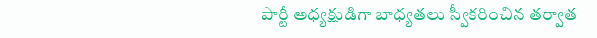పార్టీ అధ్యక్షుడిగా బాధ్యతలు స్వీకరించిన తర్వాత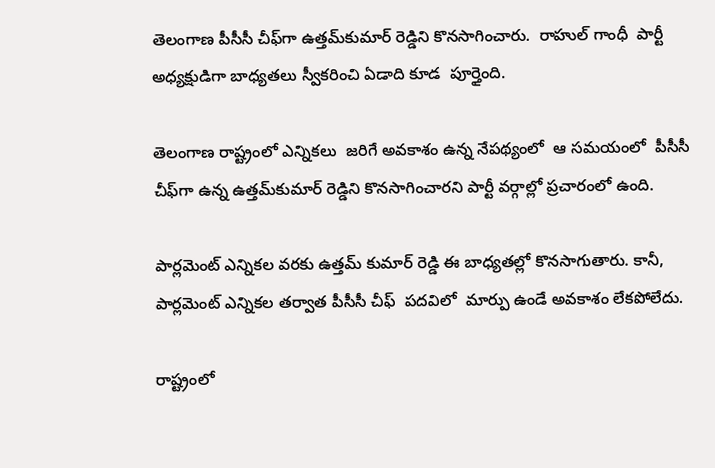తెలంగాణ పీసీసీ చీఫ్‌గా ఉత్తమ్‌కుమార్ రెడ్డిని కొనసాగించారు.  రాహుల్ గాంధీ  పార్టీ అధ్యక్షుడిగా బాధ్యతలు స్వీకరించి ఏడాది కూడ  పూర్తైంది.

తెలంగాణ రాష్ట్రంలో ఎన్నికలు  జరిగే అవకాశం ఉన్న నేపథ్యంలో  ఆ సమయంలో  పీసీసీ చీఫ్‌గా ఉన్న ఉత్తమ్‌కుమార్ రెడ్డిని కొనసాగించారని పార్టీ వర్గాల్లో ప్రచారంలో ఉంది.

పార్లమెంట్ ఎన్నికల వరకు ఉత్తమ్ ‌కుమార్ రెడ్డి ఈ బాధ్యతల్లో కొనసాగుతారు. కానీ, పార్లమెంట్ ఎన్నికల తర్వాత పీసీసీ చీఫ్  పదవిలో  మార్పు ఉండే అవకాశం లేకపోలేదు.

రాష్ట్రంలో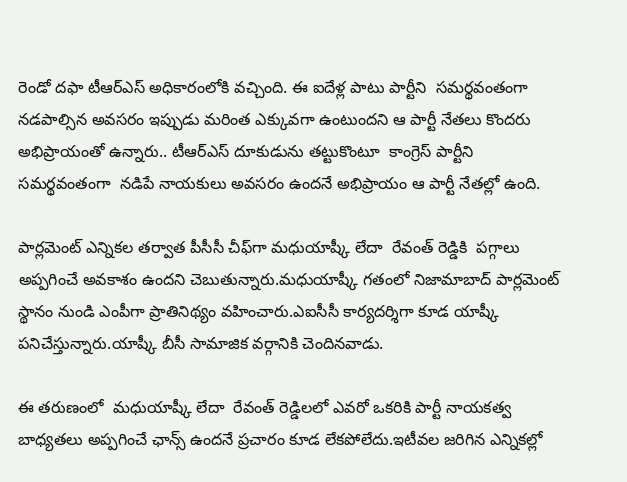రెండో దఫా టీఆర్ఎస్ అధికారంలోకి వచ్చింది. ఈ ఐదేళ్ల పాటు పార్టీని  సమర్థవంతంగా నడపాల్సిన అవసరం ఇప్పుడు మరింత ఎక్కువగా ఉంటుందని ఆ పార్టీ నేతలు కొందరు అభిప్రాయంతో ఉన్నారు.. టీఆర్ఎస్‌ దూకుడును తట్టుకొంటూ  కాంగ్రెస్ పార్టీని సమర్థవంతంగా  నడిపే నాయకులు అవసరం ఉందనే అభిప్రాయం ఆ పార్టీ నేతల్లో ఉంది.

పార్లమెంట్ ఎన్నికల తర్వాత పీసీసీ చీఫ్‌‌గా మధుయాష్కీ లేదా  రేవంత్ రెడ్డికి  పగ్గాలు అప్పగించే అవకాశం ఉందని చెబుతున్నారు.మధుయాష్కీ గతంలో నిజామాబాద్ పార్లమెంట్ స్థానం నుండి ఎంపీగా ప్రాతినిథ్యం వహించారు.ఎఐసీసీ కార్యదర్శిగా కూడ యాష్కీ పనిచేస్తున్నారు.యాష్కీ బీసీ సామాజిక వర్గానికి చెందినవాడు.

ఈ తరుణంలో  మధుయాష్కీ లేదా  రేవంత్ రెడ్డిలలో ఎవరో ఒకరికి పార్టీ నాయకత్వ బాధ్యతలు అప్పగించే ఛాన్స్ ఉందనే ప్రచారం కూడ లేకపోలేదు.ఇటీవల జరిగిన ఎన్నికల్లో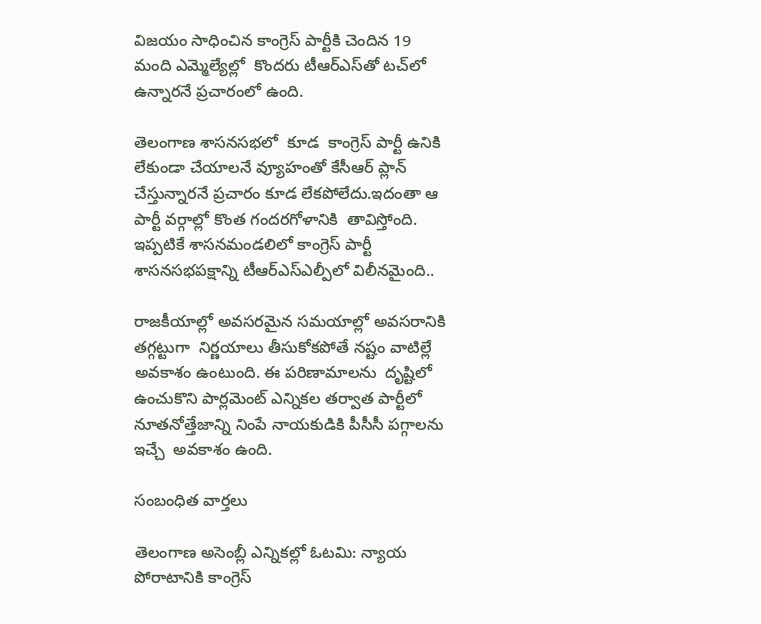విజయం సాధించిన కాంగ్రెస్ పార్టీకి చెందిన 19 మంది ఎమ్మెల్యేల్లో  కొందరు టీఆర్ఎస్‌తో టచ్‌లో ఉన్నారనే ప్రచారంలో ఉంది.

తెలంగాణ శాసనసభలో  కూడ  కాంగ్రెస్ పార్టీ ఉనికి లేకుండా చేయాలనే వ్యూహంతో కేసీఆర్ ప్లాన్ చేస్తున్నారనే ప్రచారం కూడ లేకపోలేదు.ఇదంతా ఆ పార్టీ వర్గాల్లో కొంత గందరగోళానికి  తావిస్తోంది. ఇప్పటికే శాసనమండలిలో కాంగ్రెస్ పార్టీ శాసనసభపక్షాన్ని టీఆర్ఎస్‌ఎల్పీలో విలీనమైంది..

రాజకీయాల్లో అవసరమైన సమయాల్లో అవసరానికి తగ్గట్టుగా  నిర్ణయాలు తీసుకోకపోతే నష్టం వాటిల్లే అవకాశం ఉంటుంది. ఈ పరిణామాలను  దృష్టిలో ఉంచుకొని పార్లమెంట్ ఎన్నికల తర్వాత పార్టీలో నూతనోత్తేజాన్ని నింపే నాయకుడికి పీసీసీ పగ్గాలను ఇచ్చే  అవకాశం ఉంది.

సంబంధిత వార్తలు

తెలంగాణ అసెంబ్లీ ఎన్నికల్లో ఓటమి: న్యాయ పోరాటానికి కాంగ్రెస్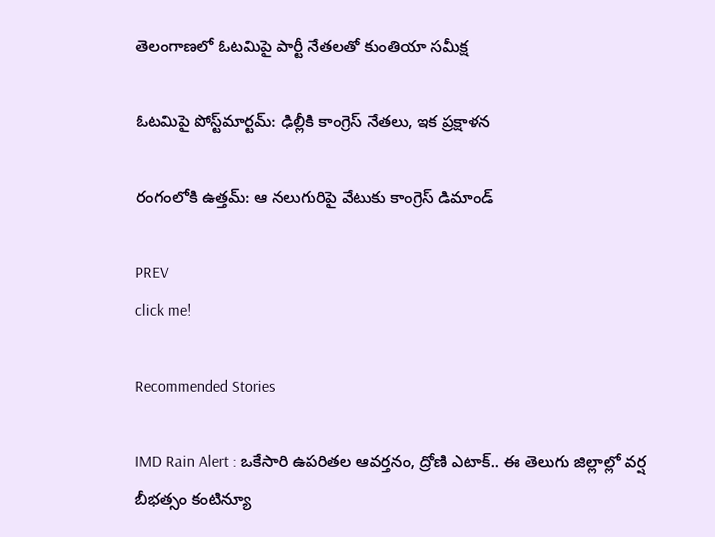తెలంగాణలో ఓటమిపై పార్టీ నేతలతో కుంతియా సమీక్ష

ఓటమిపై పోస్ట్‌మార్టమ్: ఢిల్లీకి కాంగ్రెస్ నేతలు, ఇక ప్రక్షాళన

రంగంలోకి ఉత్తమ్: ఆ నలుగురిపై వేటుకు కాంగ్రెస్ డిమాండ్

PREV
click me!

Recommended Stories

IMD Rain Alert : ఒకేసారి ఉపరితల ఆవర్తనం, ద్రోణి ఎటాక్.. ఈ తెలుగు జిల్లాల్లో వర్ష బీభత్సం కంటిన్యూ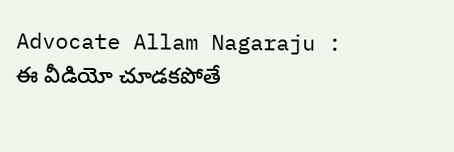Advocate Allam Nagaraju : ఈ వీడియో చూడకపోతే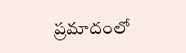ప్రమాదంలో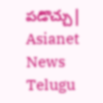పడొచ్చు| Asianet News Telugu